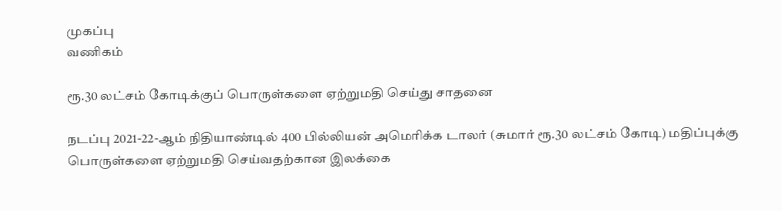முகப்பு
வணிகம்

ரூ.30 லட்சம் கோடிக்குப் பொருள்களை ஏற்றுமதி செய்து சாதனை

நடப்பு 2021-22-ஆம் நிதியாண்டில் 400 பில்லியன் அமெரிக்க டாலர் (சுமார் ரூ.30 லட்சம் கோடி) மதிப்புக்கு பொருள்களை ஏற்றுமதி செய்வதற்கான இலக்கை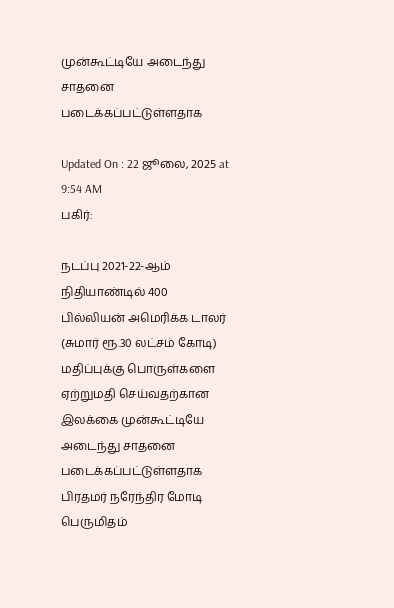முன்கூட்டியே அடைந்து சாதனை படைக்கப்பட்டுள்ளதாக

Updated On : 22 ஜூலை, 2025 at 9:54 AM
பகிர்:

நடப்பு 2021-22-ஆம் நிதியாண்டில் 400 பில்லியன் அமெரிக்க டாலர் (சுமார் ரூ.30 லட்சம் கோடி) மதிப்புக்கு பொருள்களை ஏற்றுமதி செய்வதற்கான இலக்கை முன்கூட்டியே அடைந்து சாதனை படைக்கப்பட்டுள்ளதாக பிரதமர் நரேந்திர மோடி பெருமிதம்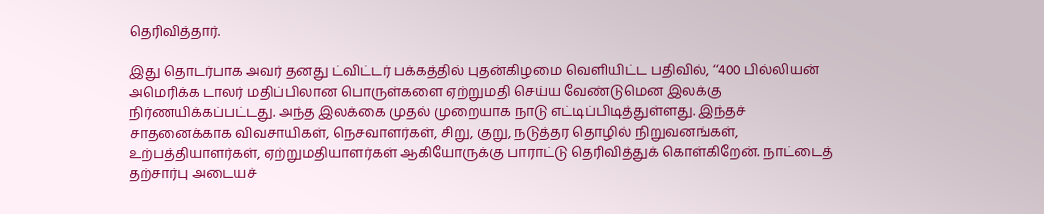தெரிவித்தார்.

இது தொடர்பாக அவர் தனது ட்விட்டர் பக்கத்தில் புதன்கிழமை வெளியிட்ட பதிவில், ‘‘400 பில்லியன் அமெரிக்க டாலர் மதிப்பிலான பொருள்களை ஏற்றுமதி செய்ய வேண்டுமென இலக்கு நிர்ணயிக்கப்பட்டது. அந்த இலக்கை முதல் முறையாக நாடு எட்டிப்பிடித்துள்ளது. இந்தச் சாதனைக்காக விவசாயிகள், நெசவாளர்கள், சிறு, குறு, நடுத்தர தொழில் நிறுவனங்கள், உற்பத்தியாளர்கள், ஏற்றுமதியாளர்கள் ஆகியோருக்கு பாராட்டு தெரிவித்துக் கொள்கிறேன். நாட்டைத் தற்சார்பு அடையச்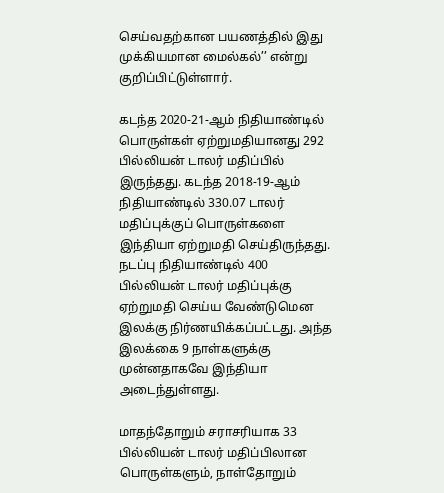செய்வதற்கான பயணத்தில் இது முக்கியமான மைல்கல்’’ என்று குறிப்பிட்டுள்ளார்.

கடந்த 2020-21-ஆம் நிதியாண்டில் பொருள்கள் ஏற்றுமதியானது 292 பில்லியன் டாலர் மதிப்பில் இருந்தது. கடந்த 2018-19-ஆம் நிதியாண்டில் 330.07 டாலர் மதிப்புக்குப் பொருள்களை இந்தியா ஏற்றுமதி செய்திருந்தது. நடப்பு நிதியாண்டில் 400 பில்லியன் டாலர் மதிப்புக்கு ஏற்றுமதி செய்ய வேண்டுமென இலக்கு நிர்ணயிக்கப்பட்டது. அந்த இலக்கை 9 நாள்களுக்கு முன்னதாகவே இந்தியா அடைந்துள்ளது.

மாதந்தோறும் சராசரியாக 33 பில்லியன் டாலர் மதிப்பிலான பொருள்களும், நாள்தோறும்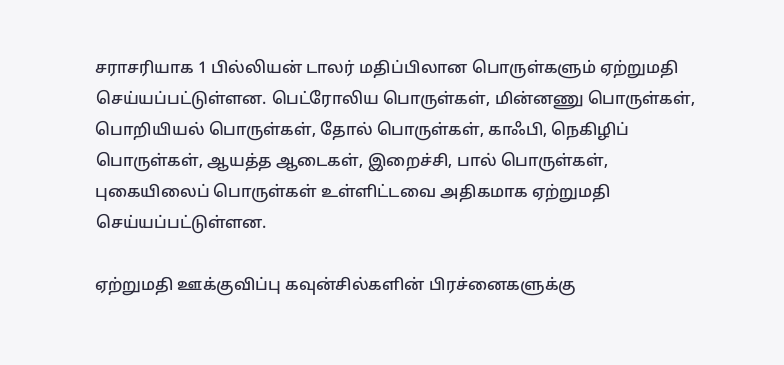சராசரியாக 1 பில்லியன் டாலர் மதிப்பிலான பொருள்களும் ஏற்றுமதி செய்யப்பட்டுள்ளன. பெட்ரோலிய பொருள்கள், மின்னணு பொருள்கள், பொறியியல் பொருள்கள், தோல் பொருள்கள், காஃபி, நெகிழிப் பொருள்கள், ஆயத்த ஆடைகள், இறைச்சி, பால் பொருள்கள், புகையிலைப் பொருள்கள் உள்ளிட்டவை அதிகமாக ஏற்றுமதி செய்யப்பட்டுள்ளன.

ஏற்றுமதி ஊக்குவிப்பு கவுன்சில்களின் பிரச்னைகளுக்கு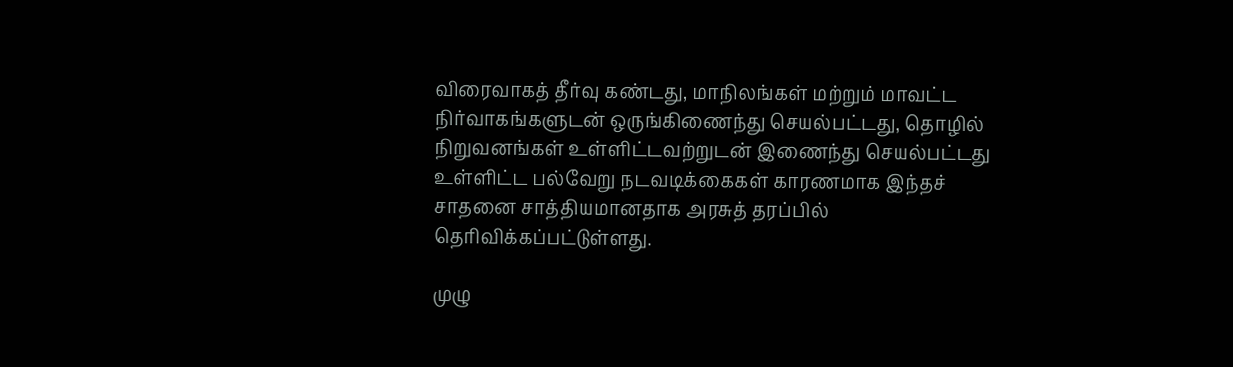விரைவாகத் தீர்வு கண்டது, மாநிலங்கள் மற்றும் மாவட்ட நிர்வாகங்களுடன் ஒருங்கிணைந்து செயல்பட்டது, தொழில் நிறுவனங்கள் உள்ளிட்டவற்றுடன் இணைந்து செயல்பட்டது உள்ளிட்ட பல்வேறு நடவடிக்கைகள் காரணமாக இந்தச் சாதனை சாத்தியமானதாக அரசுத் தரப்பில் தெரிவிக்கப்பட்டுள்ளது.

முழு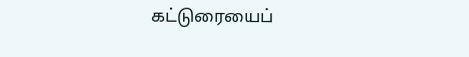கட்டுரையைப்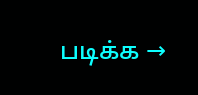படிக்க →